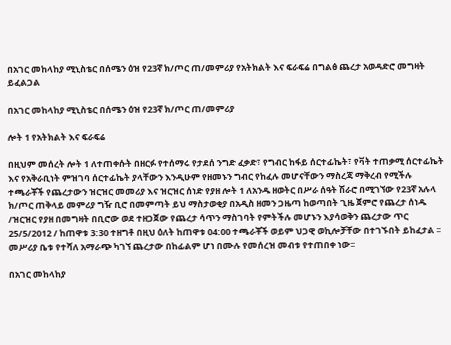በአገር መከላከያ ሚኒስቴር በሰሜን ዕዝ የ23ኛ ክ/ጦር ጠ/መምሪያ የአትክልት እና ፍራፍሬ በግልፅ ጨረታ አወዳድሮ መግዛት ይፈልጋል

በአገር መከላከያ ሚኒስቴር በሰሜን ዕዝ የ23ኛ ክ/ጦር ጠ/መምሪያ

ሎት 1 የአትክልት እና ፍራፍሬ

በዚህም መሰረት ሎት 1 ለተጠቀሱት በዘርፉ የተሰማሩ የታደሰ ንግድ ፈቃድ፣ የግብር ከፋይ ሰርተፊኬት፣ የቫት ተጠቃሚ ሰርተፊኬት እና የአቅራቢነት ምዝገባ ሰርተፊኬት ያላቸውን እንዲሁም የዘመኑን ግብር የከፈሉ መሆናቸውን ማስረጃ ማቅረብ የሚችሉ ተጫራቾች የጨረታውን ዝርዝር መመሪያ እና ዝርዝር ሰነድ የያዘ ሎት 1 ለአንዱ ዘወትር በሥራ ሰዓት ሽራሮ በሚገኘው የ23ኛ አሉላ ክ/ጦር ጠቅላይ መምሪያ ግዥ ቢሮ በመምጣት ይህ ማስታወቂያ በአዲስ ዘመን ጋዜጣ ከወጣበት ጊዜ ጀምሮ የጨረታ ሰነዱ /ዝርዝር የያዘ በመግዛት በቢሮው ወደ ተዘጋጀው የጨረታ ሳጥን ማስገባት የምትችሉ መሆኑን እያሳወቅን ጨረታው ጥር 25/5/2012 / ከጠዋቱ 3:30 ተዘግቶ በዚህ ዕለት ከጠዋቱ 04:00 ተጫራቾች ወይም ህጋዊ ወኪሎቻቸው በተገኙበት ይከፈታል ፡፡ መሥሪያ ቤቱ የተሻለ አማራጭ ካገኘ ጨረታው በከፊልም ሆነ በሙሉ የመሰረዝ መብቱ የተጠበቀ ነው፡፡

በአገር መከላከያ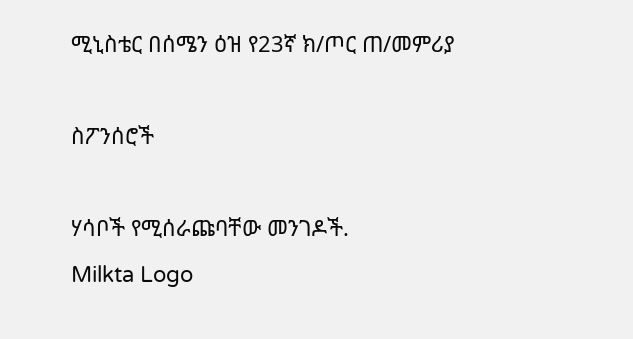ሚኒስቴር በሰሜን ዕዝ የ23ኛ ክ/ጦር ጠ/መምሪያ

ስፖንሰሮች

ሃሳቦች የሚሰራጩባቸው መንገዶች.
Milkta Logo